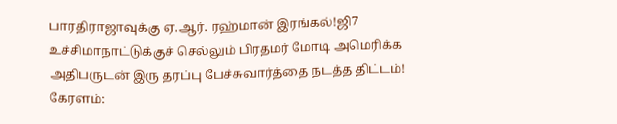பாரதிராஜாவுக்கு ஏ.ஆர். ரஹ்மான் இரங்கல்!ஜி7 உச்சிமாநாட்டுக்குச் செல்லும் பிரதமர் மோடி அமெரிக்க அதிபருடன் இரு தரப்பு பேச்சுவார்த்தை நடத்த திட்டம்! கேரளம்: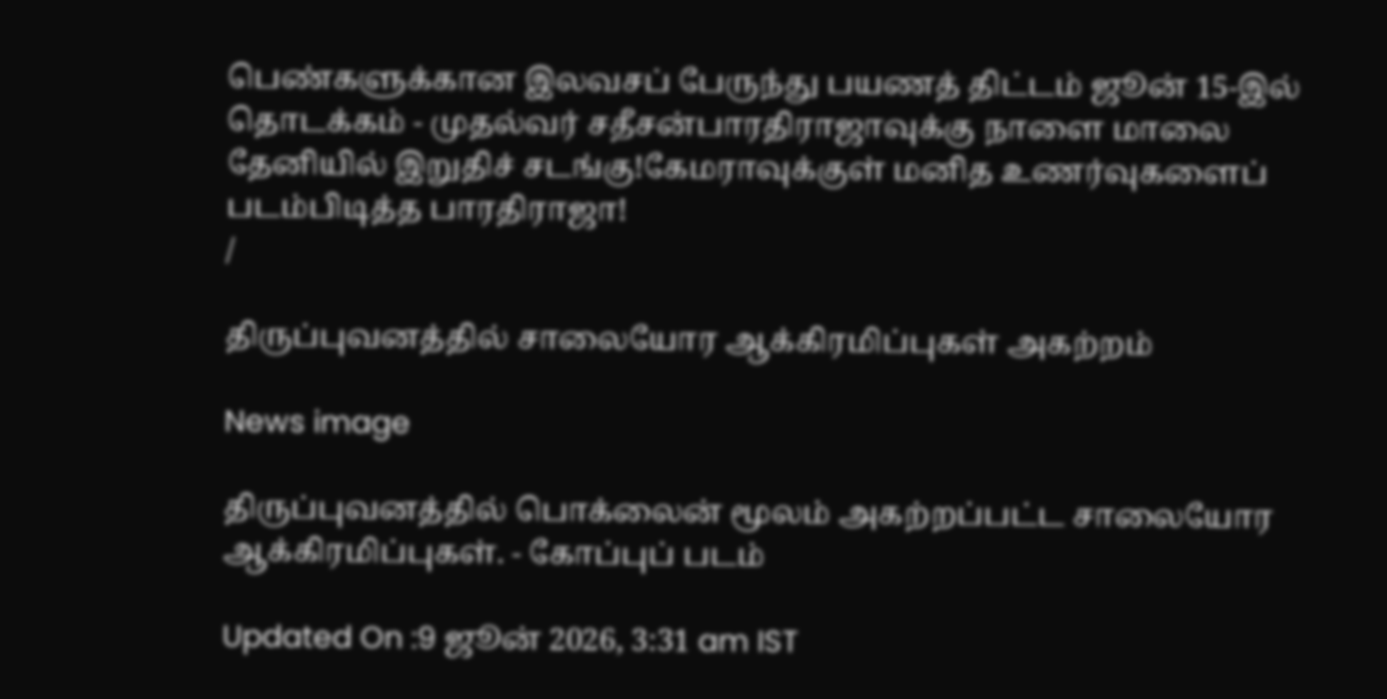பெண்களுக்கான இலவசப் பேருந்து பயணத் திட்டம் ஜூன் 15-இல் தொடக்கம் - முதல்வர் சதீசன்பாரதிராஜாவுக்கு நாளை மாலை தேனியில் இறுதிச் சடங்கு!கேமராவுக்குள் மனித உணர்வுகளைப் படம்பிடித்த பாரதிராஜா!
/

திருப்புவனத்தில் சாலையோர ஆக்கிரமிப்புகள் அகற்றம்

News image

திருப்புவனத்தில் பொக்லைன் மூலம் அகற்றப்பட்ட சாலையோர ஆக்கிரமிப்புகள். - கோப்புப் படம்

Updated On :9 ஜூன் 2026, 3:31 am IST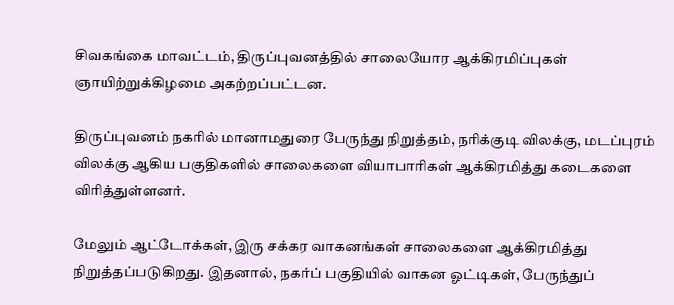சிவகங்கை மாவட்டம், திருப்புவனத்தில் சாலையோர ஆக்கிரமிப்புகள் ஞாயிற்றுக்கிழமை அகற்றப்பட்டன.

திருப்புவனம் நகரில் மானாமதுரை பேருந்து நிறுத்தம், நரிக்குடி விலக்கு, மடப்புரம் விலக்கு ஆகிய பகுதிகளில் சாலைகளை வியாபாரிகள் ஆக்கிரமித்து கடைகளை விரித்துள்ளனர்.

மேலும் ஆட்டோக்கள், இரு சக்கர வாகனங்கள் சாலைகளை ஆக்கிரமித்து நிறுத்தப்படுகிறது. இதனால், நகர்ப் பகுதியில் வாகன ஓட்டிகள், பேருந்துப்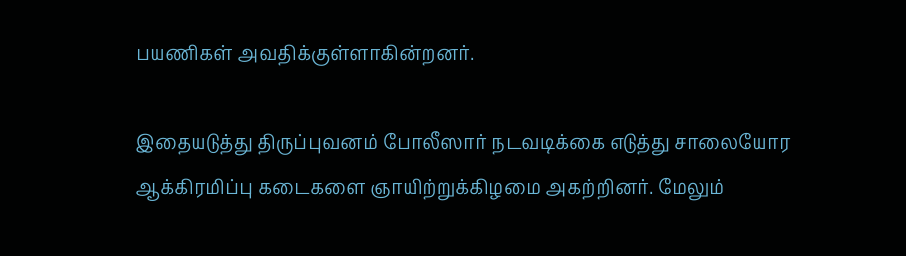பயணிகள் அவதிக்குள்ளாகின்றனர்.

இதையடுத்து திருப்புவனம் போலீஸார் நடவடிக்கை எடுத்து சாலையோர ஆக்கிரமிப்பு கடைகளை ஞாயிற்றுக்கிழமை அகற்றினர். மேலும்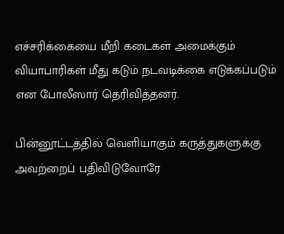எச்சரிக்கையை மீறி கடைகள் அமைக்கும் வியாபாரிகள் மீது கடும் நடவடிக்கை எடுக்கப்படும் என போலீஸார் தெரிவித்தனர்.

பின்னூட்டத்தில் வெளியாகும் கருத்துகளுக்கு அவற்றைப் பதிவிடுவோரே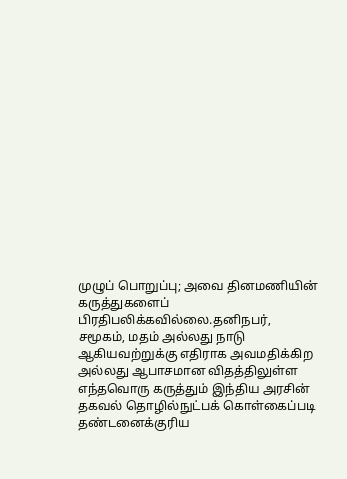முழுப் பொறுப்பு; அவை தினமணியின் கருத்துகளைப் பிரதிபலிக்கவில்லை.தனிநபர், சமூகம், மதம் அல்லது நாடு ஆகியவற்றுக்கு எதிராக அவமதிக்கிற அல்லது ஆபாசமான விதத்திலுள்ள எந்தவொரு கருத்தும் இந்திய அரசின் தகவல் தொழில்நுட்பக் கொள்கைப்படி தண்டனைக்குரிய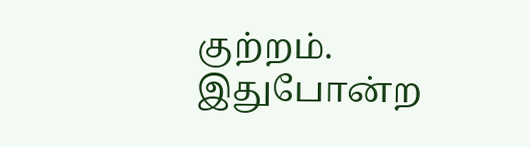குற்றம். இதுபோன்ற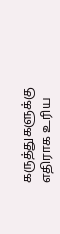கருத்துகளுக்கு எதிராக உரிய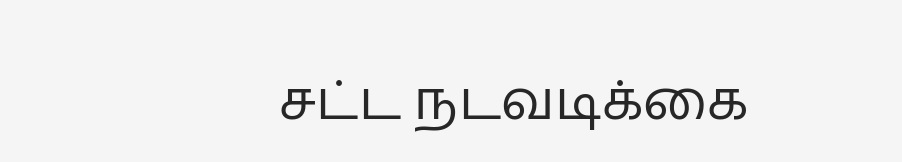சட்ட நடவடிக்கை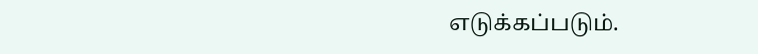எடுக்கப்படும்.